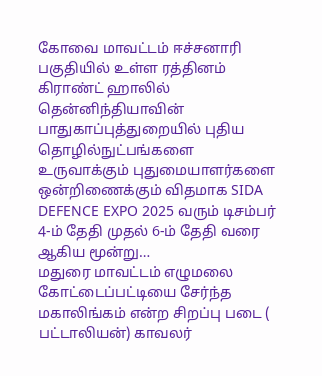கோவை மாவட்டம் ஈச்சனாரி பகுதியில் உள்ள ரத்தினம் கிராண்ட் ஹாலில் தென்னிந்தியாவின் பாதுகாப்புத்துறையில் புதிய தொழில்நுட்பங்களை உருவாக்கும் புதுமையாளர்களை ஒன்றிணைக்கும் விதமாக SIDA DEFENCE EXPO 2025 வரும் டிசம்பர் 4-ம் தேதி முதல் 6-ம் தேதி வரை ஆகிய மூன்று…
மதுரை மாவட்டம் எழுமலை கோட்டைப்பட்டியை சேர்ந்த மகாலிங்கம் என்ற சிறப்பு படை ( பட்டாலியன்) காவலர்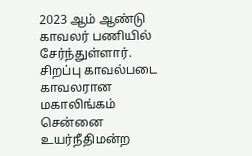2023 ஆம் ஆண்டு காவலர் பணியில் சேர்ந்துள்ளார். சிறப்பு காவல்படை காவலரான மகாலிங்கம் சென்னை உயர்நீதிமன்ற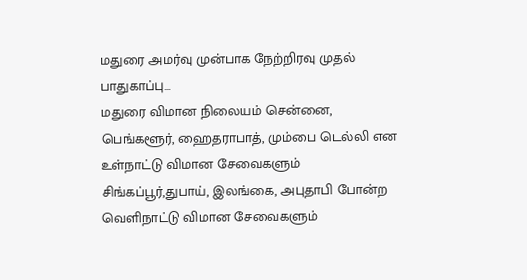மதுரை அமர்வு முன்பாக நேற்றிரவு முதல் பாதுகாப்பு…
மதுரை விமான நிலையம் சென்னை, பெங்களூர், ஹைதராபாத், மும்பை டெல்லி என உள்நாட்டு விமான சேவைகளும் சிங்கப்பூர்,துபாய், இலங்கை, அபுதாபி போன்ற வெளிநாட்டு விமான சேவைகளும்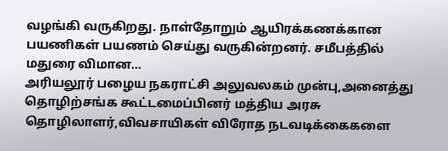வழங்கி வருகிறது. நாள்தோறும் ஆயிரக்கணக்கான பயணிகள் பயணம் செய்து வருகின்றனர். சமீபத்தில் மதுரை விமான…
அரியலூர் பழைய நகராட்சி அலுவலகம் முன்பு,அனைத்து தொழிற்சங்க கூட்டமைப்பினர் மத்திய அரசு தொழிலாளர்,விவசாயிகள் விரோத நடவடிக்கைகளை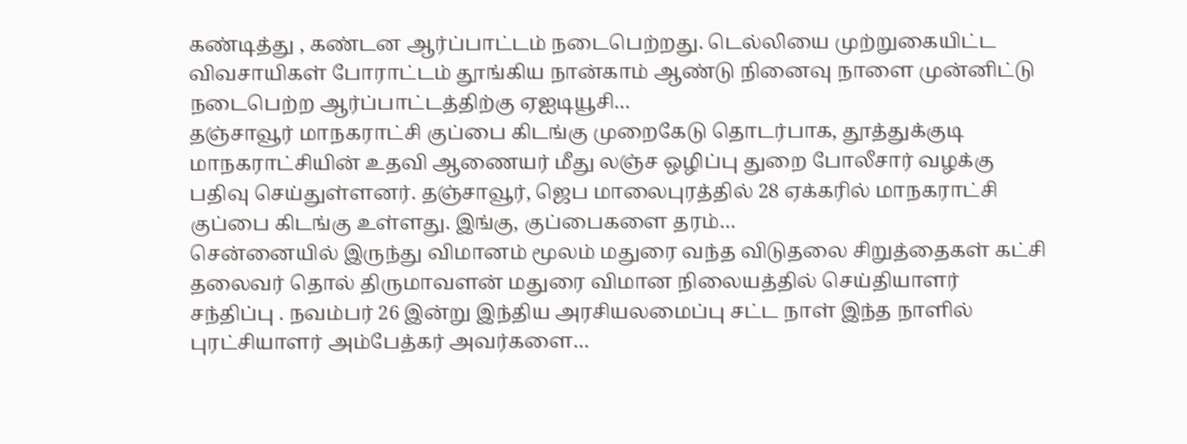கண்டித்து , கண்டன ஆர்ப்பாட்டம் நடைபெற்றது. டெல்லியை முற்றுகையிட்ட விவசாயிகள் போராட்டம் தூங்கிய நான்காம் ஆண்டு நினைவு நாளை முன்னிட்டு நடைபெற்ற ஆர்ப்பாட்டத்திற்கு ஏஐடியூசி…
தஞ்சாவூர் மாநகராட்சி குப்பை கிடங்கு முறைகேடு தொடர்பாக, தூத்துக்குடி மாநகராட்சியின் உதவி ஆணையர் மீது லஞ்ச ஒழிப்பு துறை போலீசார் வழக்கு பதிவு செய்துள்ளனர். தஞ்சாவூர், ஜெப மாலைபுரத்தில் 28 ஏக்கரில் மாநகராட்சி குப்பை கிடங்கு உள்ளது. இங்கு, குப்பைகளை தரம்…
சென்னையில் இருந்து விமானம் மூலம் மதுரை வந்த விடுதலை சிறுத்தைகள் கட்சி தலைவர் தொல் திருமாவளன் மதுரை விமான நிலையத்தில் செய்தியாளர் சந்திப்பு . நவம்பர் 26 இன்று இந்திய அரசியலமைப்பு சட்ட நாள் இந்த நாளில் புரட்சியாளர் அம்பேத்கர் அவர்களை…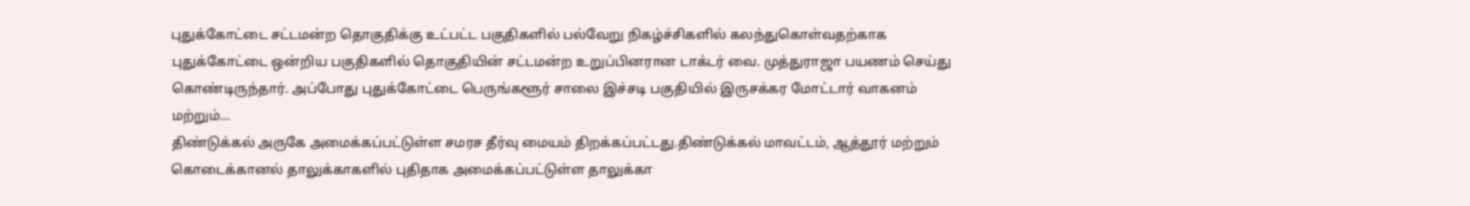புதுக்கோட்டை சட்டமன்ற தொகுதிக்கு உட்பட்ட பகுதிகளில் பல்வேறு நிகழ்ச்சிகளில் கலந்துகொள்வதற்காக புதுக்கோட்டை ஒன்றிய பகுதிகளில் தொகுதியின் சட்டமன்ற உறுப்பினரான டாக்டர் வை. முத்துராஜா பயணம் செய்து கொண்டிருந்தார். அப்போது புதுக்கோட்டை பெருங்களூர் சாலை இச்சடி பகுதியில் இருசக்கர மோட்டார் வாகனம் மற்றும்…
திண்டுக்கல் அருகே அமைக்கப்பட்டுள்ள சமரச தீர்வு மையம் திறக்கப்பட்டது.திண்டுக்கல் மாவட்டம், ஆத்தூர் மற்றும் கொடைக்கானல் தாலுக்காகளில் புதிதாக அமைக்கப்பட்டுள்ள தாலுக்கா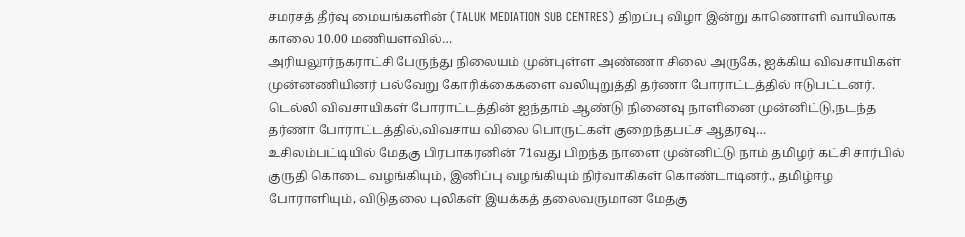சமரசத் தீர்வு மையங்களின் (TALUK MEDIATION SUB CENTRES) திறப்பு விழா இன்று காணொளி வாயிலாக காலை 10.00 மணியளவில்…
அரியலூர்நகராட்சி பேருந்து நிலையம் முன்புள்ள அண்ணா சிலை அருகே, ஐக்கிய விவசாயிகள் முன்னணியினர் பல்வேறு கோரிக்கைகளை வலியுறுத்தி தர்ணா போராட்டத்தில் ஈடுபட்டனர். டெல்லி விவசாயிகள் போராட்டத்தின் ஐந்தாம் ஆண்டு நினைவு நாளினை முன்னிட்டு,நடந்த தர்ணா போராட்டத்தில்,விவசாய விலை பொருட்கள் குறைந்தபட்ச ஆதரவு…
உசிலம்பட்டியில் மேதகு பிரபாகரனின் 71வது பிறந்த நாளை முன்னிட்டு நாம் தமிழர் கட்சி சார்பில் குருதி கொடை வழங்கியும், இனிப்பு வழங்கியும் நிர்வாகிகள் கொண்டாடினர்., தமிழ்ஈழ போராளியும், விடுதலை புலிகள் இயக்கத் தலைவருமான மேதகு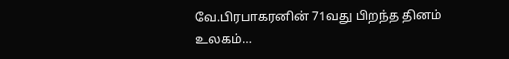வே.பிரபாகரனின் 71வது பிறந்த தினம் உலகம்…